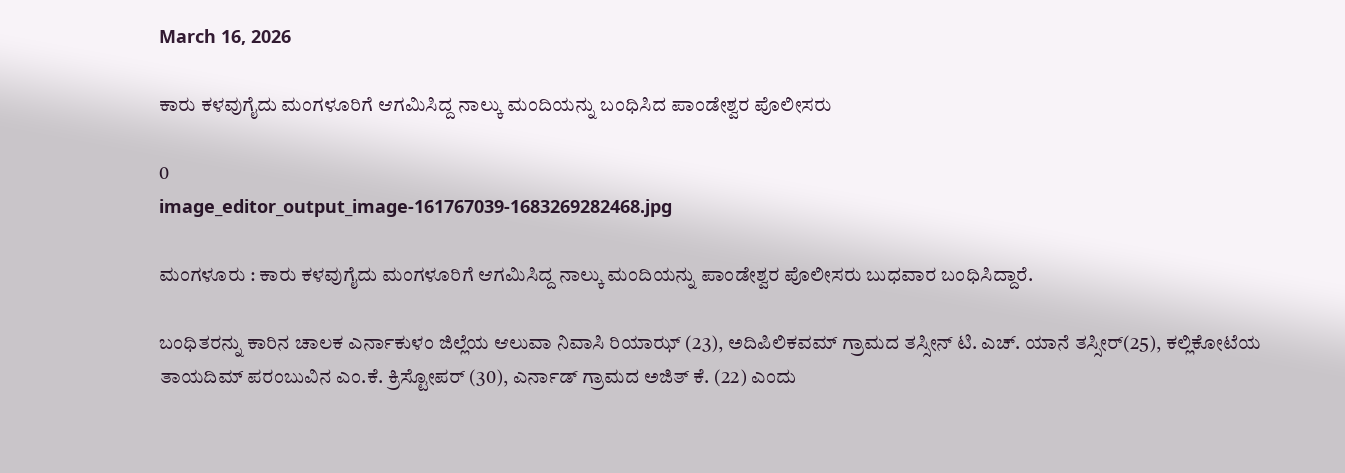March 16, 2026

ಕಾರು ಕಳವುಗೈದು ಮಂಗಳೂರಿಗೆ ಆಗಮಿಸಿದ್ದ ನಾಲ್ಕು ಮಂದಿಯನ್ನು ಬಂಧಿಸಿದ ಪಾಂಡೇಶ್ವರ ಪೊಲೀಸರು

0
image_editor_output_image-161767039-1683269282468.jpg

ಮಂಗಳೂರು : ಕಾರು ಕಳವುಗೈದು ಮಂಗಳೂರಿಗೆ ಆಗಮಿಸಿದ್ದ ನಾಲ್ಕು ಮಂದಿಯನ್ನು ಪಾಂಡೇಶ್ವರ ಪೊಲೀಸರು ಬುಧವಾರ ಬಂಧಿಸಿದ್ದಾರೆ.

ಬಂಧಿತರನ್ನು ಕಾರಿನ ಚಾಲಕ ಎರ್ನಾಕುಳಂ ಜಿಲ್ಲೆಯ ಆಲುವಾ ನಿವಾಸಿ ರಿಯಾಝ್ (23), ಅದಿಪಿಲಿಕವಮ್ ಗ್ರಾಮದ ತಸ್ಸೀನ್ ಟಿ. ಎಚ್. ಯಾನೆ ತಸ್ಸೀರ್(25), ಕಲ್ಲಿಕೋಟೆಯ ತಾಯದಿಮ್ ಪರಂಬುವಿನ ಎಂ.ಕೆ. ಕ್ರಿಸ್ಟೋಪರ್ (30), ಎರ್ನಾಡ್ ಗ್ರಾಮದ ಅಜಿತ್ ಕೆ. (22) ಎಂದು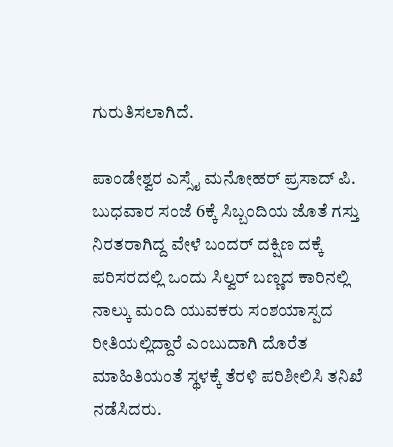ಗುರುತಿಸಲಾಗಿದೆ.

ಪಾಂಡೇಶ್ವರ ಎಸ್ಸೈ ಮನೋಹರ್ ಪ್ರಸಾದ್ ಪಿ. ಬುಧವಾರ ಸಂಜೆ 6ಕ್ಕೆ ಸಿಬ್ಬಂದಿಯ ಜೊತೆ ಗಸ್ತು ನಿರತರಾಗಿದ್ದ ವೇಳೆ ಬಂದರ್ ದಕ್ಷಿಣ ದಕ್ಕೆ ಪರಿಸರದಲ್ಲಿ ಒಂದು ಸಿಲ್ವರ್ ಬಣ್ಣದ ಕಾರಿನಲ್ಲಿ ನಾಲ್ಕು ಮಂದಿ ಯುವಕರು ಸಂಶಯಾಸ್ಪದ ರೀತಿಯಲ್ಲಿದ್ದಾರೆ ಎಂಬುದಾಗಿ ದೊರೆತ ಮಾಹಿತಿಯಂತೆ ಸ್ಥಳಕ್ಕೆ ತೆರಳಿ ಪರಿಶೀಲಿಸಿ ತನಿಖೆ ನಡೆಸಿದರು.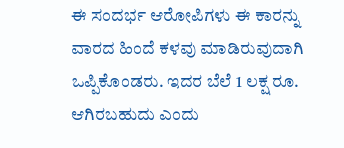ಈ ಸಂದರ್ಭ ಆರೋಪಿಗಳು ಈ ಕಾರನ್ನು ವಾರದ ಹಿಂದೆ ಕಳವು ಮಾಡಿರುವುದಾಗಿ ಒಪ್ಪಿಕೊಂಡರು. ಇದರ ಬೆಲೆ 1 ಲಕ್ಷ ರೂ. ಆಗಿರಬಹುದು ಎಂದು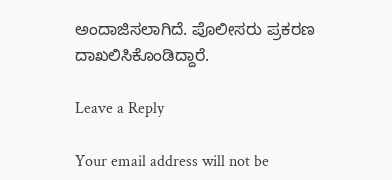ಅಂದಾಜಿಸಲಾಗಿದೆ. ಪೊಲೀಸರು ಪ್ರಕರಣ ದಾಖಲಿಸಿಕೊಂಡಿದ್ದಾರೆ.

Leave a Reply

Your email address will not be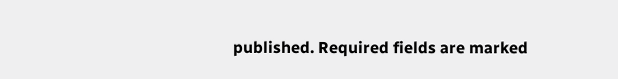published. Required fields are marked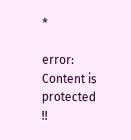*

error: Content is protected !!